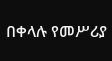በቀላሉ የመሥሪያ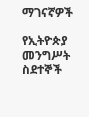ማገናኛዎች

የኢትዮጵያ መንግሥት ስደተኞች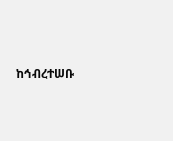ከኅብረተሠቡ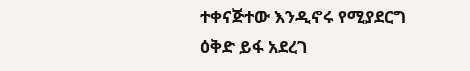ተቀናጅተው እንዲኖሩ የሚያደርግ ዕቅድ ይፋ አደረገ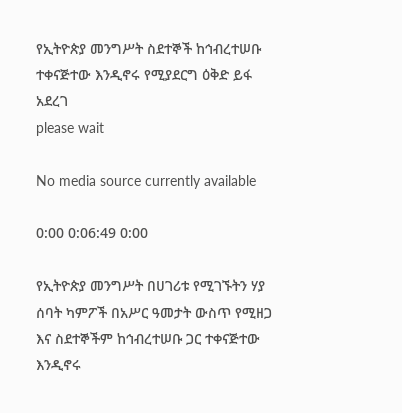የኢትዮጵያ መንግሥት ስደተኞች ከኅብረተሠቡ ተቀናጅተው እንዲኖሩ የሚያደርግ ዕቅድ ይፋ አደረገ
please wait

No media source currently available

0:00 0:06:49 0:00

የኢትዮጵያ መንግሥት በሀገሪቱ የሚገኙትን ሃያ ሰባት ካምፖች በአሥር ዓመታት ውስጥ የሚዘጋ እና ስደተኞችም ከኅብረተሠቡ ጋር ተቀናጅተው እንዲኖሩ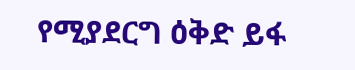የሚያደርግ ዕቅድ ይፋ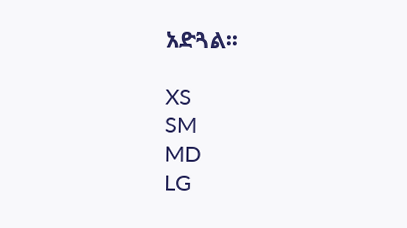አድጓል፡፡

XS
SM
MD
LG